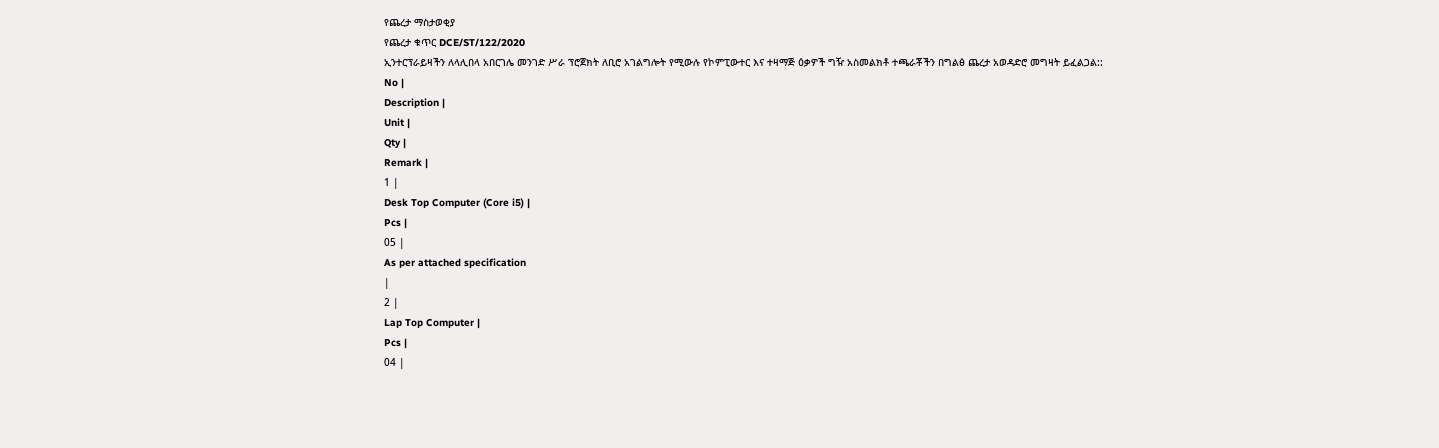የጨረታ ማስታወቂያ
የጨረታ ቁጥር DCE/ST/122/2020
ኢንተርፕራይዛችን ለላሊበላ አበርገሌ መንገድ ሥራ ፕሮጀክት ለቢሮ አገልግሎት የሚውሉ የኮምፒውተር እና ተዛማጅ ዕቃዎች ግዥ አስመልክቶ ተጫራቾችን በግልፅ ጨረታ አወዳድሮ መግዛት ይፈልጋል::
No |
Description |
Unit |
Qty |
Remark |
1 |
Desk Top Computer (Core i5) |
Pcs |
05 |
As per attached specification
|
2 |
Lap Top Computer |
Pcs |
04 |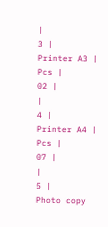|
3 |
Printer A3 |
Pcs |
02 |
|
4 |
Printer A4 |
Pcs |
07 |
|
5 |
Photo copy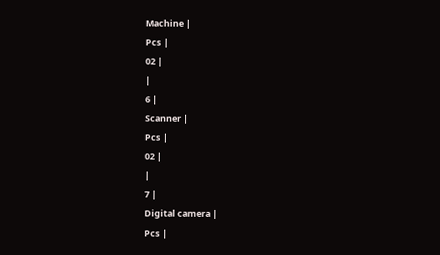Machine |
Pcs |
02 |
|
6 |
Scanner |
Pcs |
02 |
|
7 |
Digital camera |
Pcs |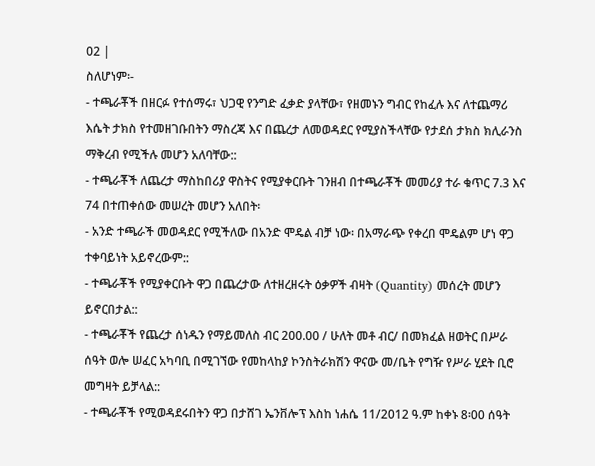02 |
ስለሆነም፡-
- ተጫራቾች በዘርፉ የተሰማሩ፣ ህጋዊ የንግድ ፈቃድ ያላቸው፣ የዘመኑን ግብር የከፈሉ እና ለተጨማሪ እሴት ታክስ የተመዘገቡበትን ማስረጃ እና በጨረታ ለመወዳደር የሚያስችላቸው የታደሰ ታክስ ክሊራንስ ማቅረብ የሚችሉ መሆን አለባቸው::
- ተጫራቾች ለጨረታ ማስከበሪያ ዋስትና የሚያቀርቡት ገንዘብ በተጫራቾች መመሪያ ተራ ቁጥር 7.3 እና 74 በተጠቀሰው መሠረት መሆን አለበት፡
- አንድ ተጫራች መወዳደር የሚችለው በአንድ ሞዴል ብቻ ነው፡ በአማራጭ የቀረበ ሞዴልም ሆነ ዋጋ ተቀባይነት አይኖረውም::
- ተጫራቾች የሚያቀርቡት ዋጋ በጨረታው ለተዘረዘሩት ዕቃዎች ብዛት (Quantity) መሰረት መሆን ይኖርበታል::
- ተጫራቾች የጨረታ ሰነዱን የማይመለስ ብር 200.00 / ሁለት መቶ ብር/ በመክፈል ዘወትር በሥራ ሰዓት ወሎ ሠፈር አካባቢ በሚገኘው የመከላከያ ኮንስትራክሽን ዋናው መ/ቤት የግዥ የሥራ ሂደት ቢሮ መግዛት ይቻላል::
- ተጫራቾች የሚወዳደሩበትን ዋጋ በታሸገ ኤንቨሎፕ እስከ ነሐሴ 11/2012 ዓ.ም ከቀኑ 8፡00 ሰዓት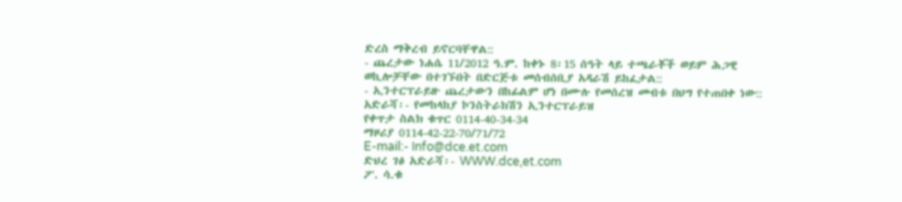ድረስ ማቅረብ ይኖርባቸዋል::
- ጨረታው ነሐሴ 11/2012 ዓ.ም. ከቀኑ 8፡15 ሰዓት ላይ ተጫራቾች ወይም ሕጋዊ ወኪሎቻቸው በተገኙበት በድርጅቱ መሰብሰቢያ አዳራሽ ይከፈታል::
- ኢንተርፕራይዙ ጨረታውን በከፊልም ሆነ በሙሉ የመሰረዝ መብቱ በህግ የተጠበቀ ነው::
አድራሻ፡- የመከላከያ ኮንስትራክሽን ኢንተርፕራይዝ
የቀጥታ ስልክ ቁጥር 0114-40-34-34
ማዞሪያ 0114-42-22-70/71/72
E-mail:- Info@dce.et.com
ድህረ ገፅ አድራሻ፡- WWW.dce,et.com
ፖ. ሳ.ቁ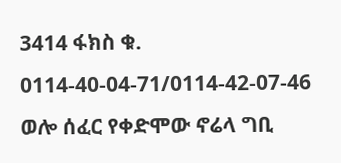3414 ፋክስ ቁ. 0114-40-04-71/0114-42-07-46
ወሎ ሰፈር የቀድሞው ኖሬላ ግቢ